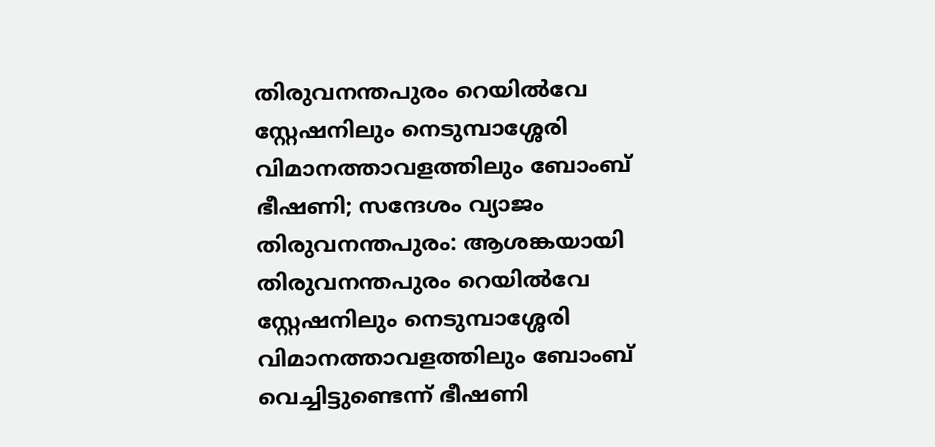തിരുവനന്തപുരം റെയിൽവേ സ്റ്റേഷനിലും നെടുമ്പാശ്ശേരി വിമാനത്താവളത്തിലും ബോംബ് ഭീഷണി; സന്ദേശം വ്യാജം
തിരുവനന്തപുരം: ആശങ്കയായി തിരുവനന്തപുരം റെയിൽവേ സ്റ്റേഷനിലും നെടുമ്പാശ്ശേരി വിമാനത്താവളത്തിലും ബോംബ് വെച്ചിട്ടുണ്ടെന്ന് ഭീഷണി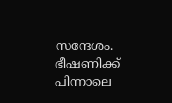സന്ദേശം. ഭീഷണിക്ക് പിന്നാലെ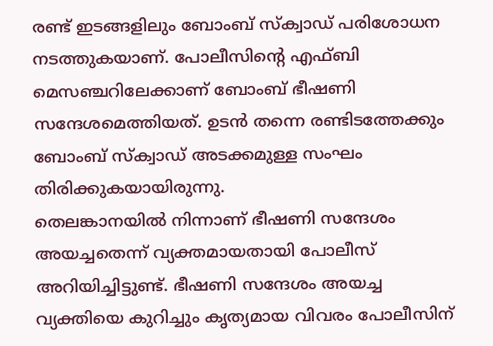രണ്ട് ഇടങ്ങളിലും ബോംബ് സ്ക്വാഡ് പരിശോധന നടത്തുകയാണ്. പോലീസിന്റെ എഫ്ബി മെസഞ്ചറിലേക്കാണ് ബോംബ് ഭീഷണി സന്ദേശമെത്തിയത്. ഉടൻ തന്നെ രണ്ടിടത്തേക്കും ബോംബ് സ്ക്വാഡ് അടക്കമുള്ള സംഘം തിരിക്കുകയായിരുന്നു.
തെലങ്കാനയിൽ നിന്നാണ് ഭീഷണി സന്ദേശം അയച്ചതെന്ന് വ്യക്തമായതായി പോലീസ് അറിയിച്ചിട്ടുണ്ട്. ഭീഷണി സന്ദേശം അയച്ച വ്യക്തിയെ കുറിച്ചും കൃത്യമായ വിവരം പോലീസിന്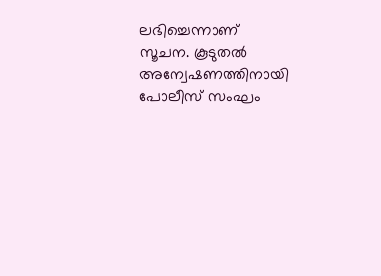ലഭിച്ചെന്നാണ് സൂചന. കൂടുതൽ അന്വേഷണത്തിനായി പോലീസ് സംഘം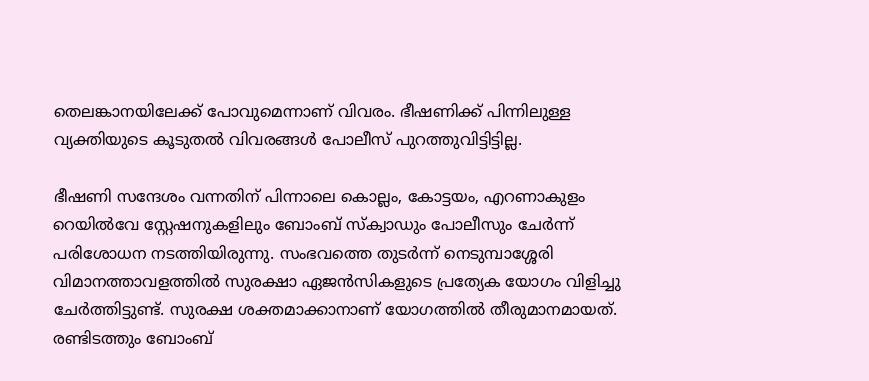തെലങ്കാനയിലേക്ക് പോവുമെന്നാണ് വിവരം. ഭീഷണിക്ക് പിന്നിലുള്ള വ്യക്തിയുടെ കൂടുതൽ വിവരങ്ങൾ പോലീസ് പുറത്തുവിട്ടിട്ടില്ല.

ഭീഷണി സന്ദേശം വന്നതിന് പിന്നാലെ കൊല്ലം, കോട്ടയം, എറണാകുളം റെയിൽവേ സ്റ്റേഷനുകളിലും ബോംബ് സ്ക്വാഡും പോലീസും ചേർന്ന് പരിശോധന നടത്തിയിരുന്നു. സംഭവത്തെ തുടർന്ന് നെടുമ്പാശ്ശേരി വിമാനത്താവളത്തിൽ സുരക്ഷാ ഏജൻസികളുടെ പ്രത്യേക യോഗം വിളിച്ചു ചേർത്തിട്ടുണ്ട്. സുരക്ഷ ശക്തമാക്കാനാണ് യോഗത്തിൽ തീരുമാനമായത്.
രണ്ടിടത്തും ബോംബ്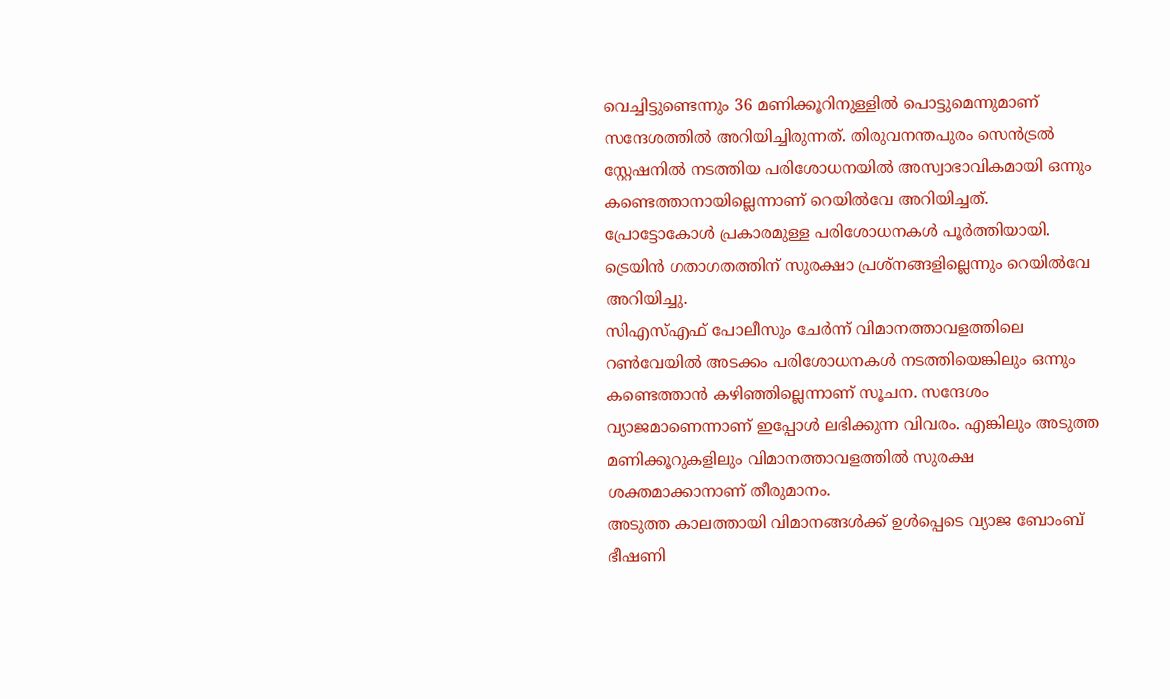വെച്ചിട്ടുണ്ടെന്നും 36 മണിക്കൂറിനുള്ളിൽ പൊട്ടുമെന്നുമാണ് സന്ദേശത്തിൽ അറിയിച്ചിരുന്നത്. തിരുവനന്തപുരം സെൻട്രൽ സ്റ്റേഷനിൽ നടത്തിയ പരിശോധനയിൽ അസ്വാഭാവികമായി ഒന്നും കണ്ടെത്താനായില്ലെന്നാണ് റെയിൽവേ അറിയിച്ചത്. പ്രോട്ടോകോൾ പ്രകാരമുള്ള പരിശോധനകൾ പൂർത്തിയായി. ട്രെയിൻ ഗതാഗതത്തിന് സുരക്ഷാ പ്രശ്നങ്ങളില്ലെന്നും റെയിൽവേ അറിയിച്ചു.
സിഎസ്എഫ് പോലീസും ചേർന്ന് വിമാനത്താവളത്തിലെ റൺവേയിൽ അടക്കം പരിശോധനകൾ നടത്തിയെങ്കിലും ഒന്നും കണ്ടെത്താൻ കഴിഞ്ഞില്ലെന്നാണ് സൂചന. സന്ദേശം വ്യാജമാണെന്നാണ് ഇപ്പോൾ ലഭിക്കുന്ന വിവരം. എങ്കിലും അടുത്ത മണിക്കൂറുകളിലും വിമാനത്താവളത്തിൽ സുരക്ഷ ശക്തമാക്കാനാണ് തീരുമാനം.
അടുത്ത കാലത്തായി വിമാനങ്ങൾക്ക് ഉൾപ്പെടെ വ്യാജ ബോംബ് ഭീഷണി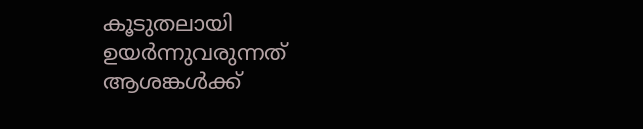കൂടുതലായി ഉയർന്നുവരുന്നത് ആശങ്കൾക്ക്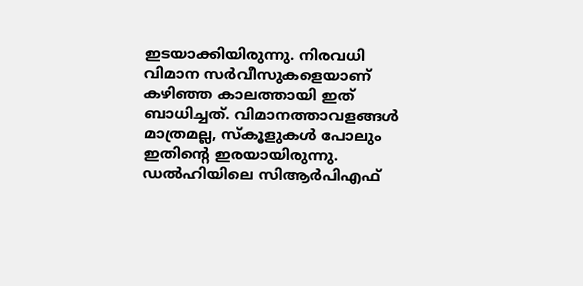ഇടയാക്കിയിരുന്നു. നിരവധി വിമാന സർവീസുകളെയാണ് കഴിഞ്ഞ കാലത്തായി ഇത് ബാധിച്ചത്. വിമാനത്താവളങ്ങൾ മാത്രമല്ല, സ്കൂളുകൾ പോലും ഇതിന്റെ ഇരയായിരുന്നു. ഡൽഹിയിലെ സിആർപിഎഫ്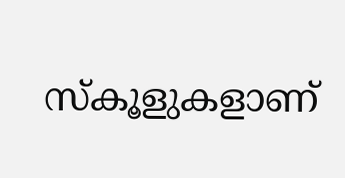സ്കൂളുകളാണ്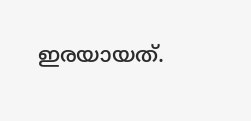ഇരയായത്.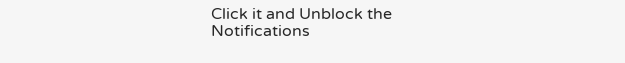Click it and Unblock the Notifications